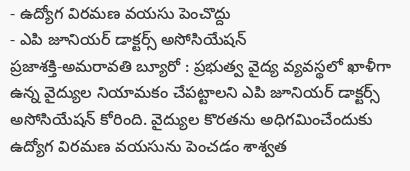- ఉద్యోగ విరమణ వయసు పెంచొద్దు
- ఎపి జూనియర్ డాక్టర్స్ అసోసియేషన్
ప్రజాశక్తి-అమరావతి బ్యూరో : ప్రభుత్వ వైద్య వ్యవస్థలో ఖాళీగా ఉన్న వైద్యుల నియామకం చేపట్టాలని ఎపి జూనియర్ డాక్టర్స్ అసోసియేషన్ కోరింది. వైద్యుల కొరతను అధిగమించేందుకు ఉద్యోగ విరమణ వయసును పెంచడం శాశ్వత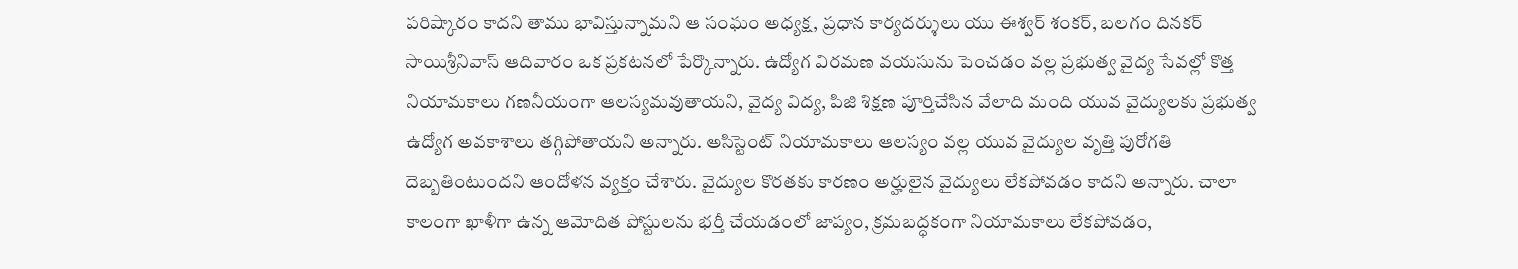పరిష్కారం కాదని తాము భావిస్తున్నామని ఆ సంఘం అధ్యక్ష, ప్రధాన కార్యదర్శులు యు ఈశ్వర్ శంకర్, బలగం దినకర్ సాయిశ్రీనివాస్ ఆదివారం ఒక ప్రకటనలో పేర్కొన్నారు. ఉద్యోగ విరమణ వయసును పెంచడం వల్ల ప్రభుత్వ వైద్య సేవల్లో కొత్త నియామకాలు గణనీయంగా ఆలస్యమవుతాయని, వైద్య విద్య, పిజి శిక్షణ పూర్తిచేసిన వేలాది మంది యువ వైద్యులకు ప్రభుత్వ ఉద్యోగ అవకాశాలు తగ్గిపోతాయని అన్నారు. అసిస్టెంట్ నియామకాలు ఆలస్యం వల్ల యువ వైద్యుల వృత్తి పురోగతి దెబ్బతింటుందని ఆందోళన వ్యక్తం చేశారు. వైద్యుల కొరతకు కారణం అర్హులైన వైద్యులు లేకపోవడం కాదని అన్నారు. చాలా కాలంగా ఖాళీగా ఉన్న ఆమోదిత పోస్టులను భర్తీ చేయడంలో జాప్యం, క్రమబద్ధకంగా నియామకాలు లేకపోవడం,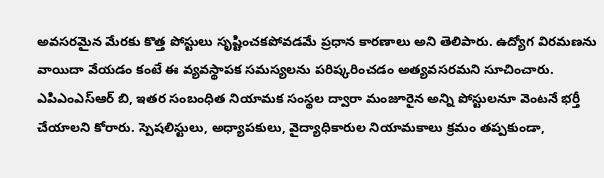అవసరమైన మేరకు కొత్త పోస్టులు సృష్టించకపోవడమే ప్రధాన కారణాలు అని తెలిపారు. ఉద్యోగ విరమణను వాయిదా వేయడం కంటే ఈ వ్యవస్థాపక సమస్యలను పరిష్కరించడం అత్యవసరమని సూచించారు. ఎపిఎంఎస్ఆర్ బి, ఇతర సంబంధిత నియామక సంస్థల ద్వారా మంజూరైన అన్ని పోస్టులనూ వెంటనే భర్తీ చేయాలని కోరారు. స్పెషలిస్టులు, అధ్యాపకులు, వైద్యాధికారుల నియామకాలు క్రమం తప్పకుండా,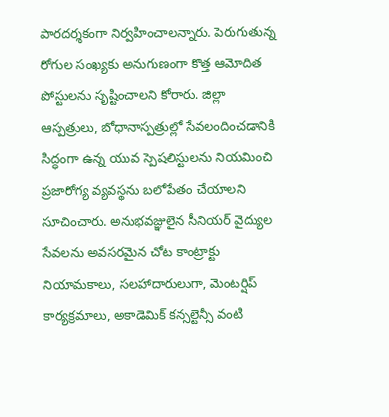పారదర్శకంగా నిర్వహించాలన్నారు. పెరుగుతున్న రోగుల సంఖ్యకు అనుగుణంగా కొత్త ఆమోదిత పోస్టులను సృష్టించాలని కోరారు. జిల్లా ఆస్పత్రులు, బోధానాస్పత్రుల్లో సేవలందించడానికి సిద్ధంగా ఉన్న యువ స్పెషలిస్టులను నియమించి ప్రజారోగ్య వ్యవస్థను బలోపేతం చేయాలని సూచించారు. అనుభవజ్ఞులైన సీనియర్ వైద్యుల సేవలను అవసరమైన చోట కాంట్రాక్టు నియామకాలు, సలహాదారులుగా, మెంటర్షిప్ కార్యక్రమాలు, అకాడెమిక్ కన్సల్టెన్సీ వంటి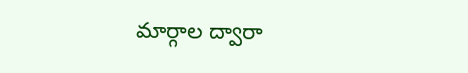మార్గాల ద్వారా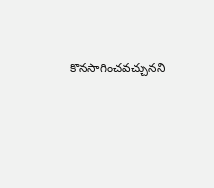కొనసాగించవచ్చునని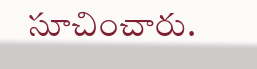సూచించారు.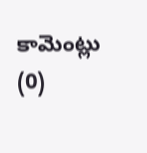కామెంట్లు (0)